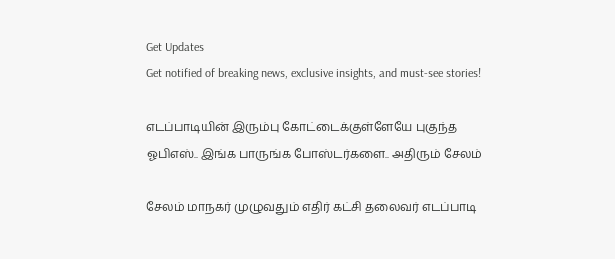Get Updates
Get notified of breaking news, exclusive insights, and must-see stories!

எடப்பாடியின் இரும்பு கோட்டைக்குள்ளேயே புகுந்த ஓபிஎஸ்.. இங்க பாருங்க போஸ்டர்களை.. அதிரும் சேலம்

சேலம் மாநகர் முழுவதும் எதிர் கட்சி தலைவர் எடப்பாடி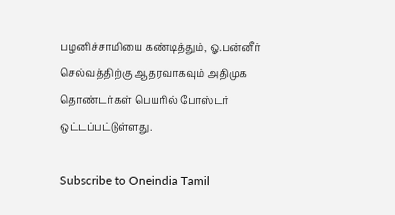பழனிச்சாமியை கண்டித்தும், ஓ.பன்னீர் செல்வத்திற்கு ஆதரவாகவும் அதிமுக தொண்டர்கள் பெயரில் போஸ்டர் ஒட்டப்பட்டுள்ளது.

Subscribe to Oneindia Tamil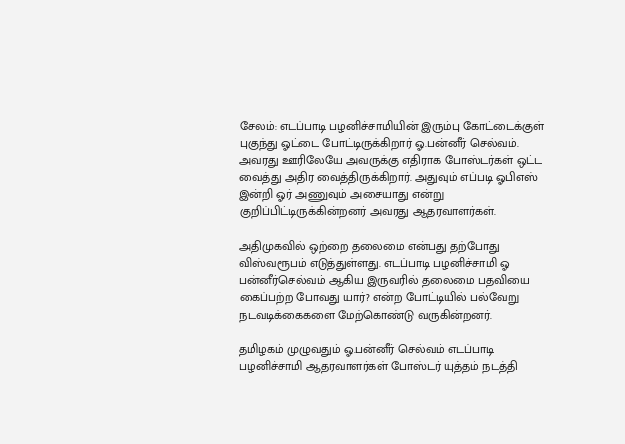சேலம்: எடப்பாடி பழனிச்சாமியின் இரும்பு கோட்டைக்குள் புகுந்து ஓட்டை போட்டிருக்கிறார் ஓ.பன்னீர் செல்வம். அவரது ஊரிலேயே அவருக்கு எதிராக போஸ்டர்கள் ஒட்ட வைத்து அதிர வைத்திருக்கிறார். அதுவும் எப்படி ஓபிஎஸ் இன்றி ஓர் அணுவும் அசையாது என்று குறிப்பிட்டிருக்கின்றனர் அவரது ஆதரவாளர்கள்.

அதிமுகவில் ஒற்றை தலைமை என்பது தற்போது விஸ்வரூபம் எடுத்துள்ளது. எடப்பாடி பழனிச்சாமி ஓ பன்னீர்செல்வம் ஆகிய இருவரில் தலைமை பதவியை கைப்பற்ற போவது யார்? என்ற போட்டியில் பல்வேறு நடவடிக்கைகளை மேற்கொண்டு வருகின்றனர்.

தமிழகம் முழுவதும் ஓ.பன்னீர் செல்வம் எடப்பாடி பழனிச்சாமி ஆதரவாளர்கள் போஸ்டர் யுத்தம் நடத்தி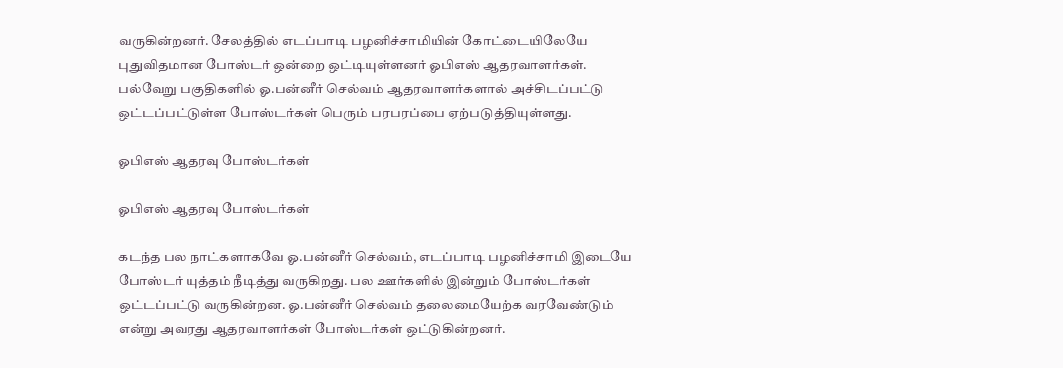வருகின்றனர். சேலத்தில் எடப்பாடி பழனிச்சாமியின் கோட்டையிலேயே புதுவிதமான போஸ்டர் ஒன்றை ஒட்டியுள்ளனர் ஓபிஎஸ் ஆதரவாளர்கள். பல்வேறு பகுதிகளில் ஓ.பன்னீர் செல்வம் ஆதரவாளர்களால் அச்சிடப்பட்டு ஒட்டப்பட்டுள்ள போஸ்டர்கள் பெரும் பரபரப்பை ஏற்படுத்தியுள்ளது.

ஓபிஎஸ் ஆதரவு போஸ்டர்கள்

ஓபிஎஸ் ஆதரவு போஸ்டர்கள்

கடந்த பல நாட்களாகவே ஓ.பன்னீர் செல்வம், எடப்பாடி பழனிச்சாமி இடையே போஸ்டர் யுத்தம் நீடித்து வருகிறது. பல ஊர்களில் இன்றும் போஸ்டர்கள் ஒட்டப்பட்டு வருகின்றன. ஓ.பன்னீர் செல்வம் தலைமையேற்க வரவேண்டும் என்று அவரது ஆதரவாளர்கள் போஸ்டர்கள் ஒட்டுகின்றனர்.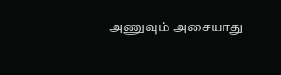அணுவும் அசையாது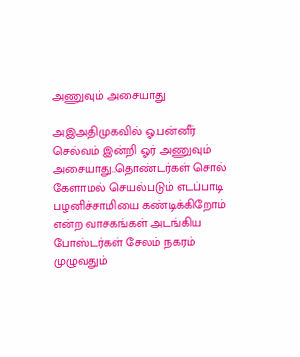அணுவும் அசையாது

அஇஅதிமுகவில் ஓ.பன்னீர் செல்வம் இன்றி ஓர் அணுவும் அசையாது..தொண்டர்கள் சொல் கேளாமல் செயல்படும் எடப்பாடி பழனிச்சாமியை கண்டிக்கிறோம் என்ற வாசகங்கள் அடங்கிய போஸ்டர்கள் சேலம் நகரம் முழுவதும்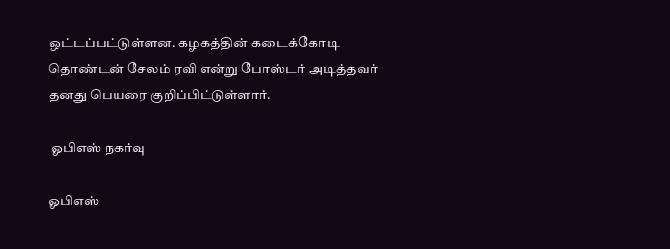ஒட்டப்பட்டுள்ளன. கழகத்தின் கடைக்கோடி தொண்டன் சேலம் ரவி என்று போஸ்டர் அடித்தவர் தனது பெயரை குறிப்பிட்டுள்ளார்.

 ஓபிஎஸ் நகர்வு

ஓபிஎஸ்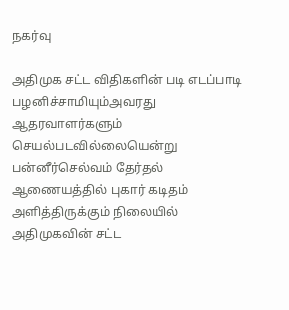நகர்வு

அதிமுக சட்ட விதிகளின் படி எடப்பாடி பழனிச்சாமியும்அவரது ஆதரவாளர்களும் செயல்படவில்லையென்று பன்னீர்செல்வம் தேர்தல் ஆணையத்தில் புகார் கடிதம் அளித்திருக்கும் நிலையில் அதிமுகவின் சட்ட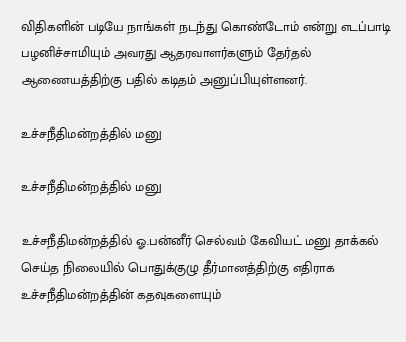விதிகளின் படியே நாங்கள் நடந்து கொண்டோம் என்று எடப்பாடி பழனிச்சாமியும் அவரது ஆதரவாளர்களும் தேர்தல் ஆணையத்திற்கு பதில் கடிதம் அனுப்பியுள்ளனர்.

உச்சநீதிமன்றத்தில் மனு

உச்சநீதிமன்றத்தில் மனு

உச்சநீதிமன்றத்தில் ஓ.பன்னீர் செல்வம் கேவியட் மனு தாக்கல் செய்த நிலையில் பொதுக்குழு தீர்மானத்திற்கு எதிராக உச்சநீதிமன்றத்தின் கதவுகளையும்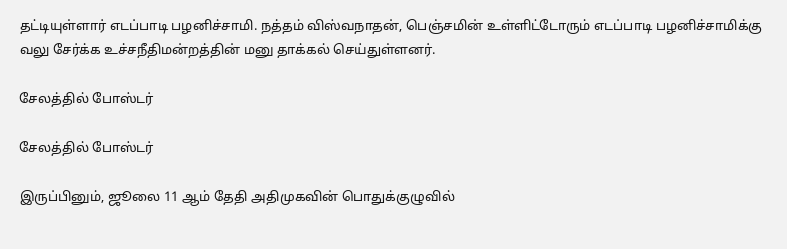தட்டியுள்ளார் எடப்பாடி பழனிச்சாமி. நத்தம் விஸ்வநாதன், பெஞ்சமின் உள்ளிட்டோரும் எடப்பாடி பழனிச்சாமிக்கு வலு சேர்க்க உச்சநீதிமன்றத்தின் மனு தாக்கல் செய்துள்ளனர்.

சேலத்தில் போஸ்டர்

சேலத்தில் போஸ்டர்

இருப்பினும், ஜூலை 11 ஆம் தேதி அதிமுகவின் பொதுக்குழுவில்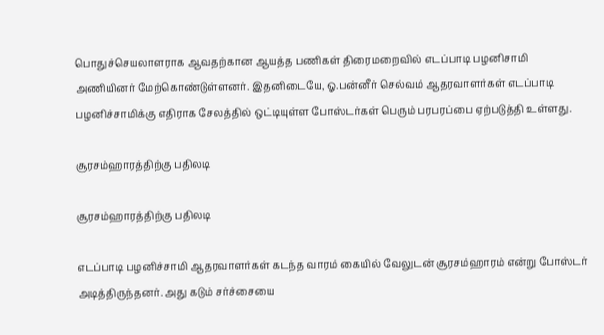பொதுச்செயலாளராக ஆவதற்கான ஆயத்த பணிகள் திரைமறைவில் எடப்பாடி பழனிசாமி அணியினர் மேற்கொண்டுள்ளனர். இதனிடையே, ஓ.பன்னீர் செல்வம் ஆதரவாளர்கள் எடப்பாடி பழனிச்சாமிக்கு எதிராக சேலத்தில் ஒட்டியுள்ள போஸ்டர்கள் பெரும் பரபரப்பை ஏற்படுத்தி உள்ளது.

சூரசம்ஹாரத்திற்கு பதிலடி

சூரசம்ஹாரத்திற்கு பதிலடி

எடப்பாடி பழனிச்சாமி ஆதரவாளர்கள் கடந்த வாரம் கையில் வேலுடன் சூரசம்ஹாரம் என்று போஸ்டர் அடித்திருந்தனர். அது கடும் சர்ச்சையை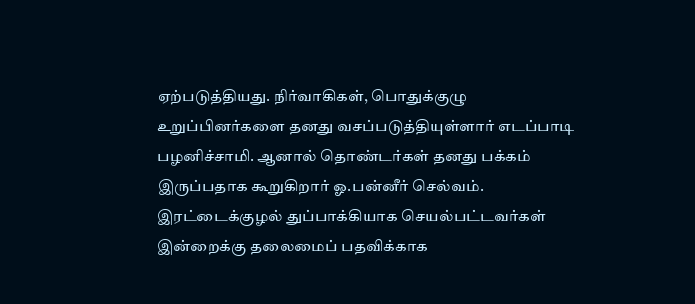ஏற்படுத்தியது. நிர்வாகிகள், பொதுக்குழு உறுப்பினர்களை தனது வசப்படுத்தியுள்ளார் எடப்பாடி பழனிச்சாமி. ஆனால் தொண்டர்கள் தனது பக்கம் இருப்பதாக கூறுகிறார் ஓ.பன்னீர் செல்வம். இரட்டைக்குழல் துப்பாக்கியாக செயல்பட்டவர்கள் இன்றைக்கு தலைமைப் பதவிக்காக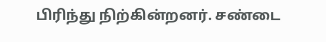பிரிந்து நிற்கின்றனர். சண்டை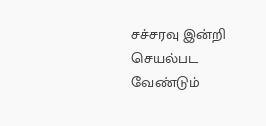சச்சரவு இன்றி செயல்பட வேண்டும்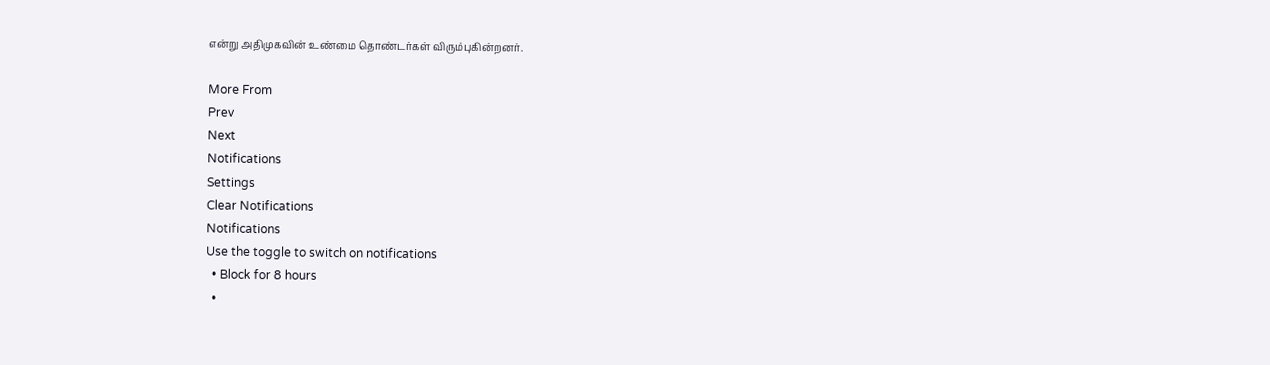என்று அதிமுகவின் உண்மை தொண்டர்கள் விரும்புகின்றனர்.

More From
Prev
Next
Notifications
Settings
Clear Notifications
Notifications
Use the toggle to switch on notifications
  • Block for 8 hours
  •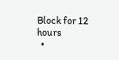Block for 12 hours
  •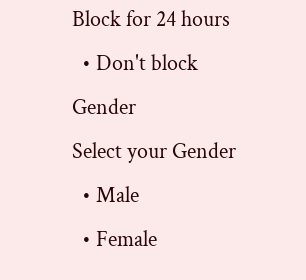Block for 24 hours
  • Don't block
Gender
Select your Gender
  • Male
  • Female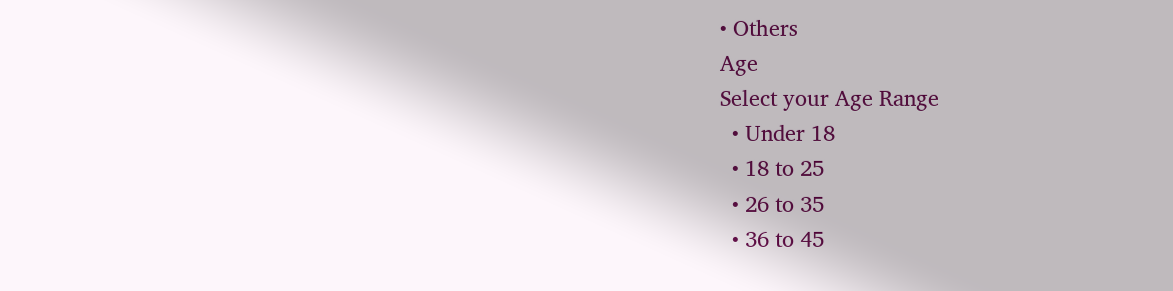• Others
Age
Select your Age Range
  • Under 18
  • 18 to 25
  • 26 to 35
  • 36 to 45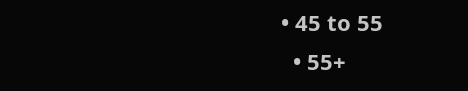• 45 to 55
  • 55+